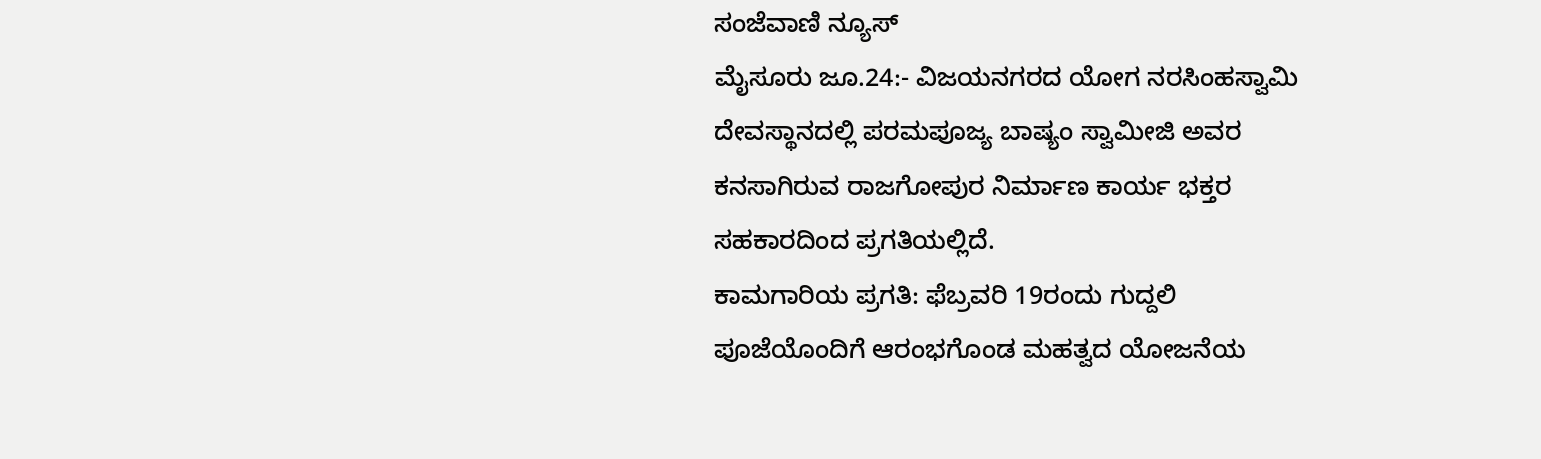ಸಂಜೆವಾಣಿ ನ್ಯೂಸ್
ಮೈಸೂರು ಜೂ.24:- ವಿಜಯನಗರದ ಯೋಗ ನರಸಿಂಹಸ್ವಾಮಿ ದೇವಸ್ಥಾನದಲ್ಲಿ ಪರಮಪೂಜ್ಯ ಬಾಷ್ಯಂ ಸ್ವಾಮೀಜಿ ಅವರ ಕನಸಾಗಿರುವ ರಾಜಗೋಪುರ ನಿರ್ಮಾಣ ಕಾರ್ಯ ಭಕ್ತರ ಸಹಕಾರದಿಂದ ಪ್ರಗತಿಯಲ್ಲಿದೆ.
ಕಾಮಗಾರಿಯ ಪ್ರಗತಿ: ಫೆಬ್ರವರಿ 19ರಂದು ಗುದ್ದಲಿ ಪೂಜೆಯೊಂದಿಗೆ ಆರಂಭಗೊಂಡ ಮಹತ್ವದ ಯೋಜನೆಯ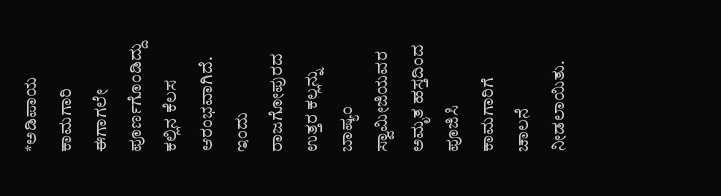*ಅಡಿಪಾಯ ಕಾಮಗಾರಿ ಈಗಾಗಲೇ ಪೂರ್ಣಗೊಂಡಿದ್ದು ಕಲ್ಲಿನ ಕೆಲಸ ಆರಂಭವಾಗಿದೆ. ಇಂದು ರಾಜಗೋಪುರದ ಉತ್ತರ ಕಲ್ಲನ್ನು ಬಾಷ್ಯಂ ಸ್ವಾಮೀಜಿಯವರ ಅಮೃತ ಹಸ್ತದಿಂದ ಪೂಜಿಸಿ ಕಾಮಗಾರಿಗೆ ಚಾಲನೆ ನೀಡಲಾಯಿತು.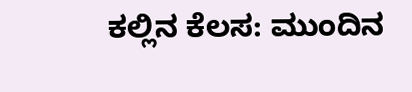ಕಲ್ಲಿನ ಕೆಲಸ: ಮುಂದಿನ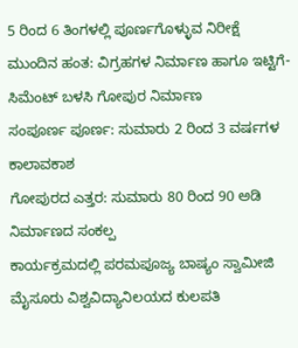5 ರಿಂದ 6 ತಿಂಗಳಲ್ಲಿ ಪೂರ್ಣಗೊಳ್ಳುವ ನಿರೀಕ್ಷೆ
ಮುಂದಿನ ಹಂತ: ವಿಗ್ರಹಗಳ ನಿರ್ಮಾಣ ಹಾಗೂ ಇಟ್ಟಿಗೆ-ಸಿಮೆಂಟ್ ಬಳಸಿ ಗೋಪುರ ನಿರ್ಮಾಣ
ಸಂಪೂರ್ಣ ಪೂರ್ಣ: ಸುಮಾರು 2 ರಿಂದ 3 ವರ್ಷಗಳ ಕಾಲಾವಕಾಶ
ಗೋಪುರದ ಎತ್ತರ: ಸುಮಾರು 80 ರಿಂದ 90 ಅಡಿ ನಿರ್ಮಾಣದ ಸಂಕಲ್ಪ
ಕಾರ್ಯಕ್ರಮದಲ್ಲಿ ಪರಮಪೂಜ್ಯ ಬಾಷ್ಯಂ ಸ್ವಾಮೀಜಿ ಮೈಸೂರು ವಿಶ್ವವಿದ್ಯಾನಿಲಯದ ಕುಲಪತಿ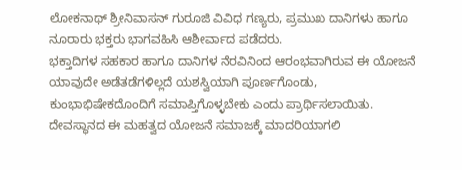ಲೋಕನಾಥ್ ಶ್ರೀನಿವಾಸನ್ ಗುರೂಜಿ ವಿವಿಧ ಗಣ್ಯರು, ಪ್ರಮುಖ ದಾನಿಗಳು ಹಾಗೂ ನೂರಾರು ಭಕ್ತರು ಭಾಗವಹಿಸಿ ಆಶೀರ್ವಾದ ಪಡೆದರು.
ಭಕ್ತಾದಿಗಳ ಸಹಕಾರ ಹಾಗೂ ದಾನಿಗಳ ನೆರವಿನಿಂದ ಆರಂಭವಾಗಿರುವ ಈ ಯೋಜನೆ ಯಾವುದೇ ಅಡೆತಡೆಗಳಿಲ್ಲದೆ ಯಶಸ್ವಿಯಾಗಿ ಪೂರ್ಣಗೊಂಡು, ಕುಂಭಾಭಿಷೇಕದೊಂದಿಗೆ ಸಮಾಪ್ತಿಗೊಳ್ಳಬೇಕು ಎಂದು ಪ್ರಾರ್ಥಿಸಲಾಯಿತು. ದೇವಸ್ಥಾನದ ಈ ಮಹತ್ವದ ಯೋಜನೆ ಸಮಾಜಕ್ಕೆ ಮಾದರಿಯಾಗಲಿ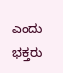ಎಂದು ಭಕ್ತರು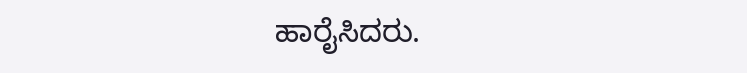ಹಾರೈಸಿದರು.